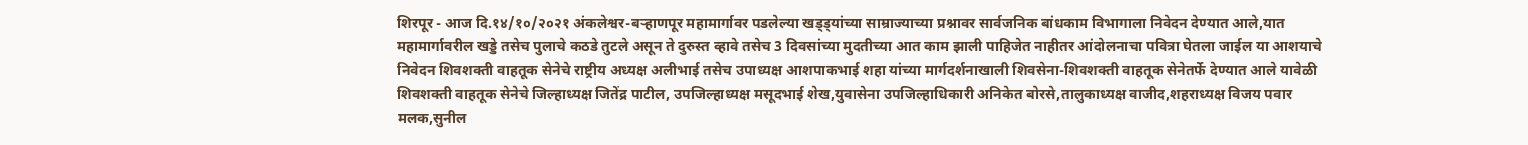शिरपूर - आज दि.१४/१०/२०२१ अंकलेश्वर-बऱ्हाणपूर महामार्गावर पडलेल्या खड्ड्यांच्या साम्राज्याच्या प्रश्नावर सार्वजनिक बांधकाम विभागाला निवेदन देण्यात आले,यात महामार्गावरील खड्डे तसेच पुलाचे कठडे तुटले असून ते दुरुस्त व्हावे तसेच 3 दिवसांच्या मुदतीच्या आत काम झाली पाहिजेत नाहीतर आंदोलनाचा पवित्रा घेतला जाईल या आशयाचे निवेदन शिवशक्ती वाहतूक सेनेचे राष्ट्रीय अध्यक्ष अलीभाई तसेच उपाध्यक्ष आशपाकभाई शहा यांच्या मार्गदर्शनाखाली शिवसेना-शिवशक्ती वाहतूक सेनेतर्फे देण्यात आले यावेळी शिवशक्ती वाहतूक सेनेचे जिल्हाध्यक्ष जितेंद्र पाटील, उपजिल्हाध्यक्ष मसूदभाई शेख,युवासेना उपजिल्हाधिकारी अनिकेत बोरसे,तालुकाध्यक्ष वाजीद,शहराध्यक्ष विजय पवार मलक,सुनील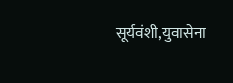सूर्यवंशी,युवासेना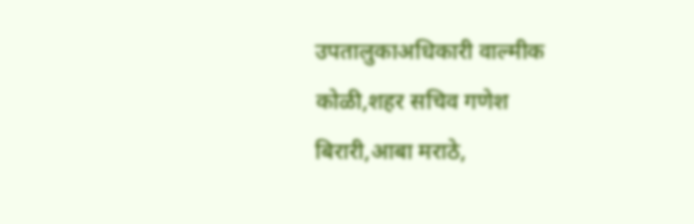उपतालुकाअधिकारी वाल्मीक कोळी,शहर सचिव गणेश बिरारी,आबा मराठे,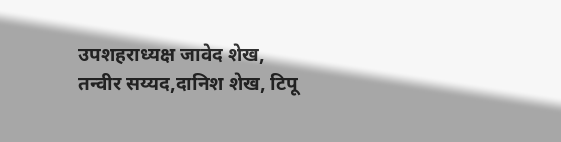उपशहराध्यक्ष जावेद शेख, तन्वीर सय्यद,दानिश शेख, टिपू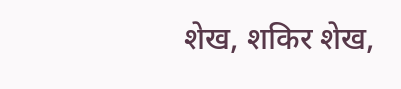शेख, शकिर शेख,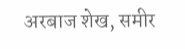अरबाज शेख, समीर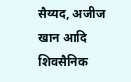सैय्यद, अजीज खान आदि शिवसैनिक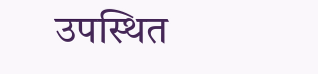उपस्थित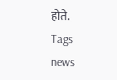होते.
Tags
news